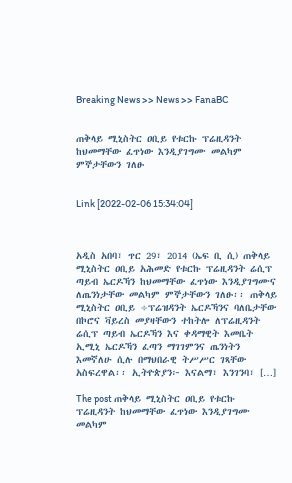Breaking News >> News >> FanaBC


ጠቅላይ ሚኒስትር ዐቢይ የቱርኩ ፕሬዚዳንት ከህመማቸው ፈጥነው እንዲያገግሙ መልካም ምኞታቸውን ገለፁ


Link [2022-02-06 15:34:04]



አዲስ አበባ፣ ጥር 29፣ 2014 (ኤፍ ቢ ሲ) ጠቅላይ ሚኒስትር ዐቢይ አሕመድ የቱርኩ ፕሬዚዳንት ሬሲፕ ጣይብ ኤርዶኻን ከህመማቸው ፈጥነው እንዲያገግሙና ለጤንነታቸው መልካም ምኞታቸውን ገለፁ፡፡ ጠቅላይ ሚኒስትር ዐቢይ ÷ፕሬዝዳንት ኤርዶኻንና ባለቤታቸው በኮሮና ቫይረስ መያዛቸውን ተከትሎ ለፕሬዚዳንት ሬሲፕ ጣይብ ኤርዶኻን እና ቀዳማዊት እመቤት ኢሚኒ ኤርዶኻን ፈጣን ማገገምንና ጤንነትን እመኛለሁ ሲሉ በማህበራዊ ትሥሥር ገጻቸው አስፍረዋል፡፡ ኢትዮጵያን፦ እናልማ፣ እንገንባ፣ […]

The post ጠቅላይ ሚኒስትር ዐቢይ የቱርኩ ፕሬዚዳንት ከህመማቸው ፈጥነው እንዲያገግሙ መልካም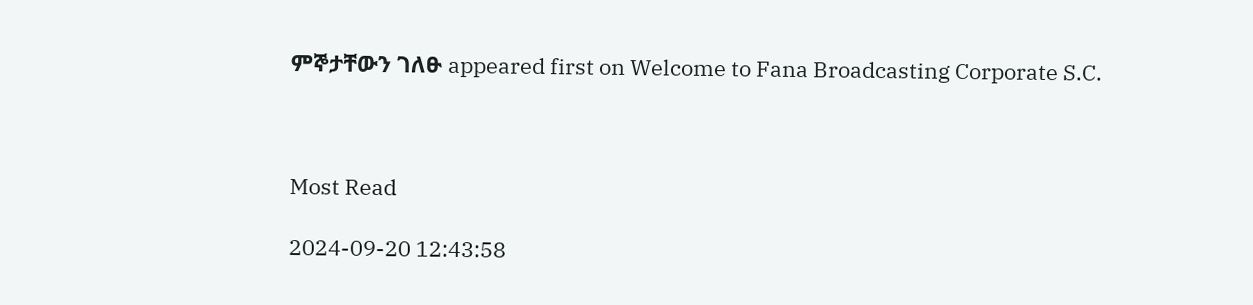ምኞታቸውን ገለፁ appeared first on Welcome to Fana Broadcasting Corporate S.C.



Most Read

2024-09-20 12:43:58